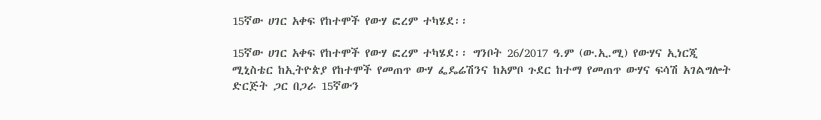15ኛው ሀገር አቀፍ የከተሞች የውሃ ፎረም ተካሄደ፡፡

15ኛው ሀገር አቀፍ የከተሞች የውሃ ፎረም ተካሄደ፡፡ ግንቦት 26/2017 ዓ.ም (ው.ኢ.ሚ) የውሃና ኢነርጂ ሚኒስቴር ከኢትዮጵያ የከተሞች የመጠጥ ውሃ ፌዴሬሽንና ከአምቦ ጉደር ከተማ የመጠጥ ውሃና ፍሳሽ አገልግሎት ድርጅት ጋር በጋራ 15ኛውን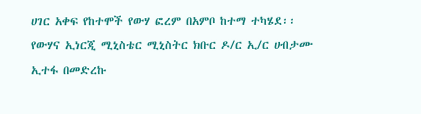ሀገር አቀፍ የከተሞች የውሃ ፎረም በአምቦ ከተማ ተካሄደ፡፡ የውሃና ኢነርጂ ሚኒስቴር ሚኒስትር ክቡር ዶ/ር ኢ/ር ሀብታሙ ኢተፋ በመድረኩ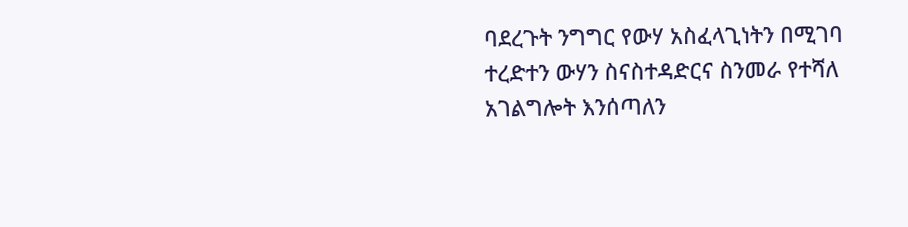ባደረጉት ንግግር የውሃ አስፈላጊነትን በሚገባ ተረድተን ውሃን ስናስተዳድርና ስንመራ የተሻለ አገልግሎት እንሰጣለን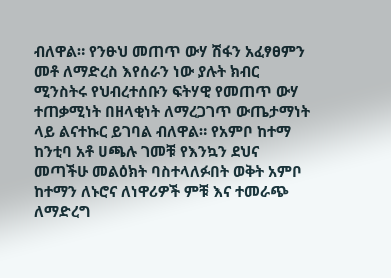ብለዋል። የንፁህ መጠጥ ውሃ ሽፋን አፈፃፀምን መቶ ለማድረስ እየሰራን ነው ያሉት ክብር ሚንስትሩ የህብረተሰቡን ፍትሃዊ የመጠጥ ውሃ ተጠቃሚነት በዘላቂነት ለማረጋገጥ ውጤታማነት ላይ ልናተኩር ይገባል ብለዋል። የአምቦ ከተማ ከንቲባ አቶ ሀጫሉ ገመቹ የእንኳን ደህና መጣችሁ መልዕክት ባስተላለፉበት ወቅት አምቦ ከተማን ለኑሮና ለነዋሪዎች ምቹ እና ተመራጭ ለማድረግ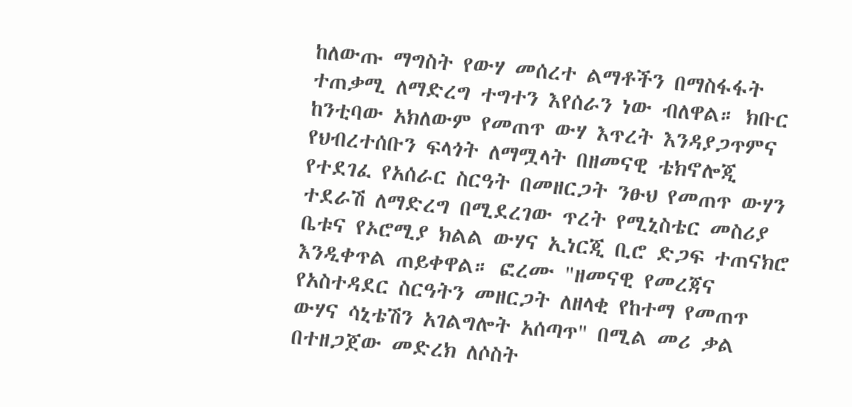ከለውጡ ማግስት የውሃ መሰረተ ልማቶችን በማስፋፋት ተጠቃሚ ለማድረግ ተግተን እየሰራን ነው ብለዋል። ክቡር ከንቲባው አክለውም የመጠጥ ውሃ እጥረት እንዳያጋጥምና የህብረተሰቡን ፍላጎት ለማሟላት በዘመናዊ ቴክኖሎጂ የተደገፈ የአሰራር ስርዓት በመዘርጋት ንፁህ የመጠጥ ውሃን ተደራሽ ለማድረግ በሚደረገው ጥረት የሚኒስቴር መስሪያ ቤቱና የኦሮሚያ ክልል ውሃና ኢነርጂ ቢሮ ድጋፍ ተጠናክሮ እንዲቀጥል ጠይቀዋል። ፎረሙ "ዘመናዊ የመረጃና የአስተዳደር ስርዓትን መዘርጋት ለዘላቂ የከተማ የመጠጥ ውሃና ሳኒቴሽን አገልግሎት አሰጣጥ" በሚል መሪ ቃል በተዘጋጀው መድረክ ለሶስት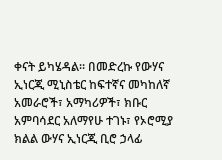ቀናት ይካሄዳል። በመድረኩ የውሃና ኢነርጂ ሚኒስቴር ከፍተኛና መካከለኛ አመራሮች፣ አማካሪዎች፣ ክቡር አምባሳደር አለማየሁ ተገኑ፣ የኦሮሚያ ክልል ውሃና ኢነርጂ ቢሮ ኃላፊ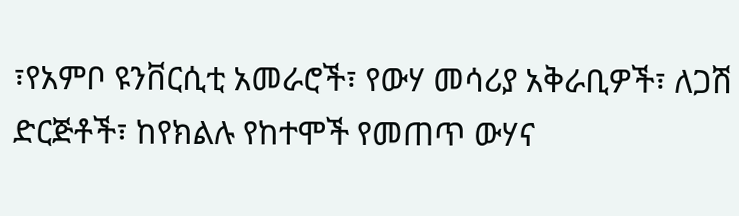፣የአምቦ ዩንቨርሲቲ አመራሮች፣ የውሃ መሳሪያ አቅራቢዎች፣ ለጋሽ ድርጅቶች፣ ከየክልሉ የከተሞች የመጠጥ ውሃና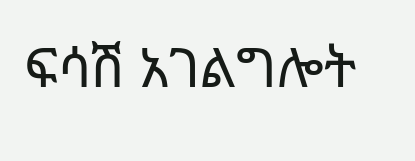ፍሳሽ አገልግሎት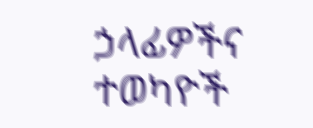ኃላፊዎችና ተወካዮች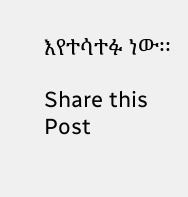እየተሳተፉ ነው፡፡

Share this Post